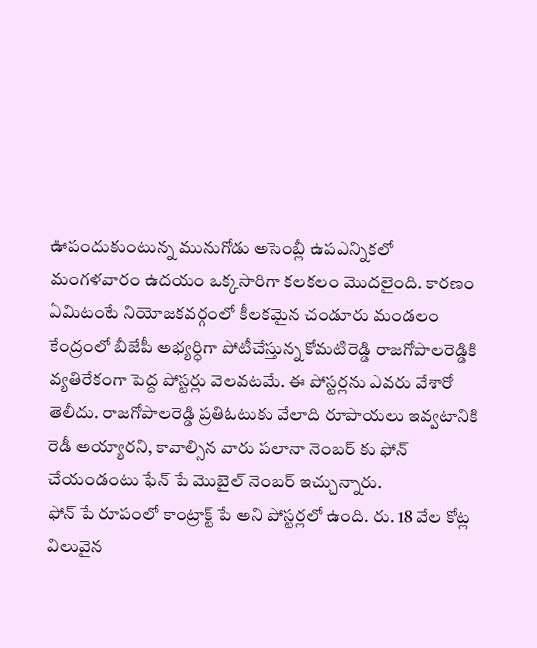ఊపందుకుంటున్న మునుగోడు అసెంబ్లీ ఉపఎన్నికలో మంగళవారం ఉదయం ఒక్కసారిగా కలకలం మొదలైంది. కారణం ఏమిటంటే నియోజకవర్గంలో కీలకమైన చండూరు మండలం కేంద్రంలో బీజేపీ అభ్యర్ధిగా పోటీచేస్తున్న కోమటిరెడ్డి రాజగోపాలరెడ్డికి వ్యతిరేకంగా పెద్ద పోస్టర్లు వెలవటమే. ఈ పోస్టర్లను ఎవరు వేశారో తెలీదు. రాజగోపాలరెడ్డి ప్రతిఓటుకు వేలాది రూపాయలు ఇవ్వటానికి రెడీ అయ్యారని, కావాల్సిన వారు పలానా నెంబర్ కు ఫోన్ చేయండంటు ఫేన్ పే మొబైల్ నెంబర్ ఇచ్చున్నారు.
ఫోన్ పే రూపంలో కాంట్రాక్ట్ పే అని పోస్టర్లలో ఉంది. రు. 18 వేల కోట్ల విలువైన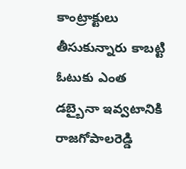కాంట్రాక్టులు తీసుకున్నారు కాబట్టి ఓటుకు ఎంత డబ్బైనా ఇవ్వటానికి రాజగోపాలరెడ్డి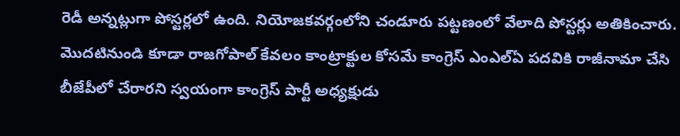రెడీ అన్నట్లుగా పోస్టర్లలో ఉంది. నియోజకవర్గంలోని చండూరు పట్టణంలో వేలాది పోస్టర్లు అతికించారు. మొదటినుండి కూడా రాజగోపాల్ కేవలం కాంట్రాక్టుల కోసమే కాంగ్రెస్ ఎంఎల్ఏ పదవికి రాజీనామా చేసి బీజేపీలో చేరారని స్వయంగా కాంగ్రెస్ పార్టీ అధ్యక్షుడు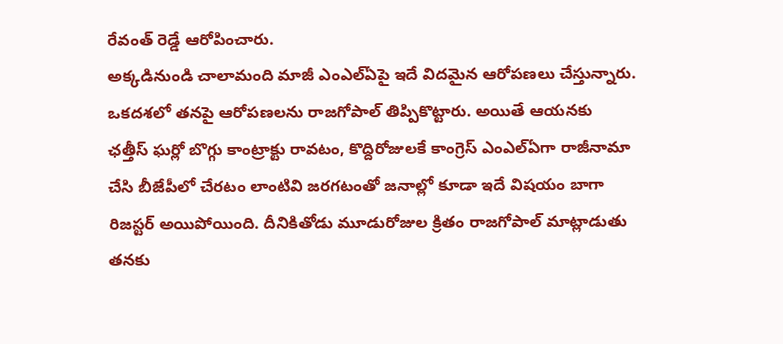రేవంత్ రెడ్డే ఆరోపించారు.
అక్కడినుండి చాలామంది మాజీ ఎంఎల్ఏపై ఇదే విదమైన ఆరోపణలు చేస్తున్నారు. ఒకదశలో తనపై ఆరోపణలను రాజగోపాల్ తిప్పికొట్టారు. అయితే ఆయనకు ఛత్తీస్ ఘర్లో బొగ్గు కాంట్రాక్టు రావటం, కొద్దిరోజులకే కాంగ్రెస్ ఎంఎల్ఏగా రాజీనామా చేసి బీజేపీలో చేరటం లాంటివి జరగటంతో జనాల్లో కూడా ఇదే విషయం బాగా రిజస్టర్ అయిపోయింది. దీనికితోడు మూడురోజుల క్రితం రాజగోపాల్ మాట్లాడుతు తనకు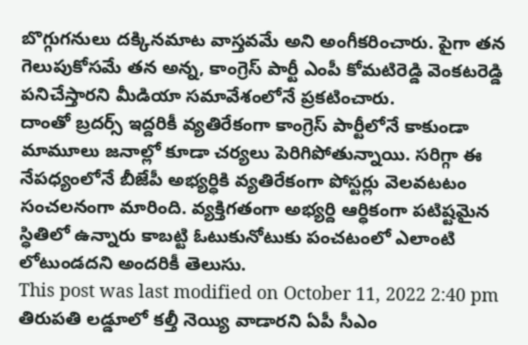బొగ్గుగనులు దక్కినమాట వాస్తవమే అని అంగీకరించారు. పైగా తన గెలుపుకోసమే తన అన్న, కాంగ్రెస్ పార్టీ ఎంపీ కోమటిరెడ్డి వెంకటరెడ్డి పనిచేస్తారని మీడియా సమావేశంలోనే ప్రకటించారు.
దాంతో బ్రదర్స్ ఇద్దరికీ వ్యతిరేకంగా కాంగ్రెస్ పార్టీలోనే కాకుండా మామూలు జనాల్లో కూడా చర్యలు పెరిగిపోతున్నాయి. సరిగ్గా ఈ నేపధ్యంలోనే బీజేపీ అభ్యర్ధికి వ్యతిరేకంగా పోస్టర్లు వెలవటటం సంచలనంగా మారింది. వ్యక్తిగతంగా అభ్యర్ది ఆర్ధికంగా పటిష్టమైన స్ధితిలో ఉన్నారు కాబట్టి ఓటుకునోటుకు పంచటంలో ఎలాంటి లోటుండదని అందరికీ తెలుసు.
This post was last modified on October 11, 2022 2:40 pm
తిరుపతి లడ్డూలో కల్తీ నెయ్యి వాడారని ఏపీ సీఎం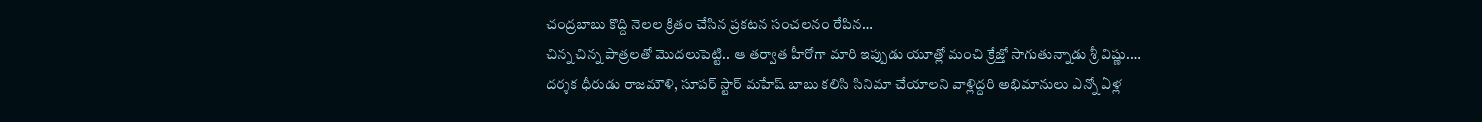చంద్రబాబు కొద్ది నెలల క్రితం చేసిన ప్రకటన సంచలనం రేపిన…
చిన్న చిన్న పాత్రలతో మొదలుపెట్టి.. ఆ తర్వాత హీరోగా మారి ఇప్పుడు యూత్లో మంచి క్రేజ్తో సాగుతున్నాడు శ్రీ విష్ణు.…
దర్శక ధీరుడు రాజమౌళి, సూపర్ స్టార్ మహేష్ బాబు కలిసి సినిమా చేయాలని వాళ్లిద్దరి అభిమానులు ఎన్నో ఏళ్ల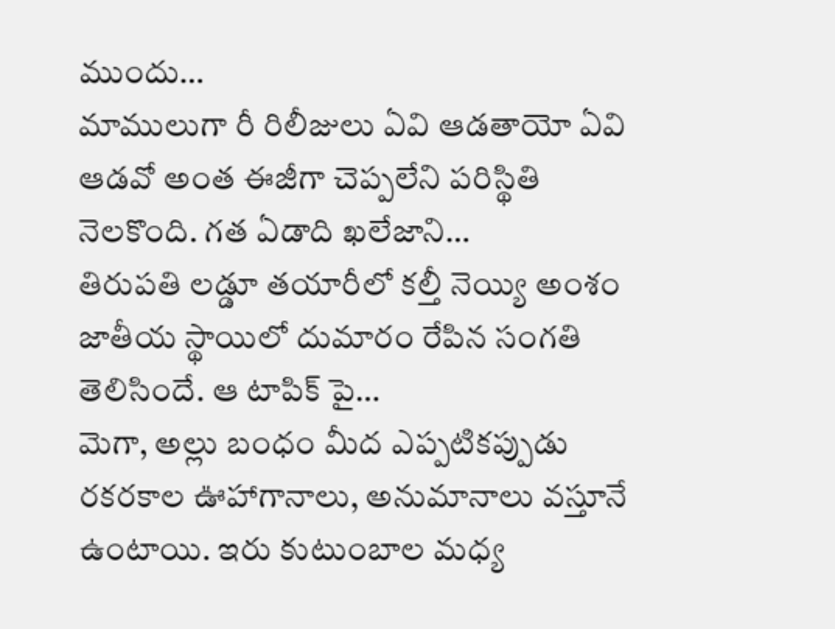ముందు…
మాములుగా రీ రిలీజులు ఏవి ఆడతాయో ఏవి ఆడవో అంత ఈజీగా చెప్పలేని పరిస్థితి నెలకొంది. గత ఏడాది ఖలేజాని…
తిరుపతి లడ్డూ తయారీలో కల్తీ నెయ్యి అంశం జాతీయ స్థాయిలో దుమారం రేపిన సంగతి తెలిసిందే. ఆ టాపిక్ పై…
మెగా, అల్లు బంధం మీద ఎప్పటికప్పుడు రకరకాల ఊహాగానాలు, అనుమానాలు వస్తూనే ఉంటాయి. ఇరు కుటుంబాల మధ్య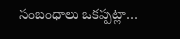సంబంధాలు ఒకప్పట్లా…